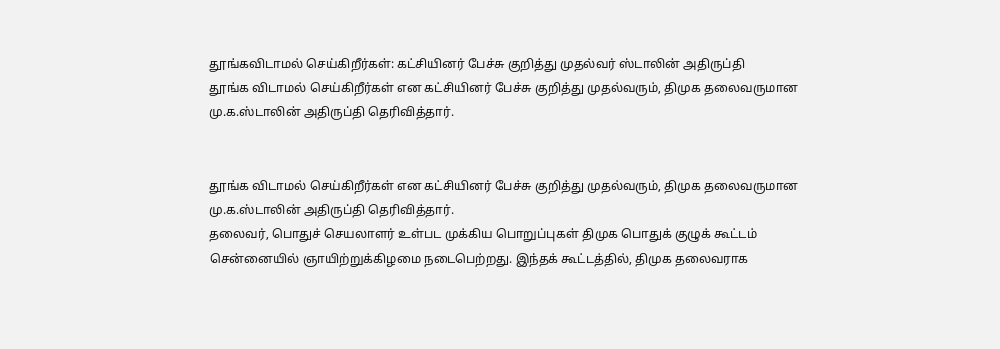தூங்கவிடாமல் செய்கிறீர்கள்: கட்சியினர் பேச்சு குறித்து முதல்வர் ஸ்டாலின் அதிருப்தி
தூங்க விடாமல் செய்கிறீர்கள் என கட்சியினர் பேச்சு குறித்து முதல்வரும், திமுக தலைவருமான மு.க.ஸ்டாலின் அதிருப்தி தெரிவித்தார்.


தூங்க விடாமல் செய்கிறீர்கள் என கட்சியினர் பேச்சு குறித்து முதல்வரும், திமுக தலைவருமான மு.க.ஸ்டாலின் அதிருப்தி தெரிவித்தார்.
தலைவர், பொதுச் செயலாளர் உள்பட முக்கிய பொறுப்புகள் திமுக பொதுக் குழுக் கூட்டம் சென்னையில் ஞாயிற்றுக்கிழமை நடைபெற்றது. இந்தக் கூட்டத்தில், திமுக தலைவராக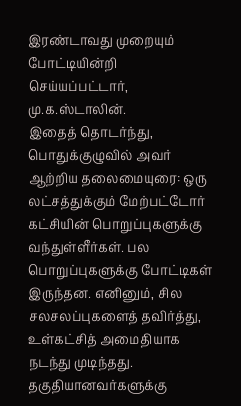இரண்டாவது முறையும் போட்டியின்றி செய்யப்பட்டார், மு.க.ஸ்டாலின்.
இதைத் தொடர்ந்து, பொதுக்குழுவில் அவர் ஆற்றிய தலைமையுரை: ஒரு லட்சத்துக்கும் மேற்பட்டோர் கட்சியின் பொறுப்புகளுக்கு வந்துள்ளீர்கள். பல பொறுப்புகளுக்கு போட்டிகள் இருந்தன. எனினும், சில சலசலப்புகளைத் தவிர்த்து, உள்கட்சித் அமைதியாக நடந்து முடிந்தது. தகுதியானவர்களுக்கு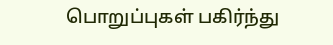பொறுப்புகள் பகிர்ந்து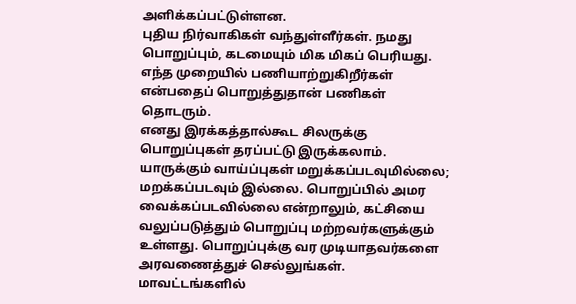அளிக்கப்பட்டுள்ளன.
புதிய நிர்வாகிகள் வந்துள்ளீர்கள். நமது பொறுப்பும், கடமையும் மிக மிகப் பெரியது. எந்த முறையில் பணியாற்றுகிறீர்கள் என்பதைப் பொறுத்துதான் பணிகள் தொடரும்.
எனது இரக்கத்தால்கூட சிலருக்கு பொறுப்புகள் தரப்பட்டு இருக்கலாம். யாருக்கும் வாய்ப்புகள் மறுக்கப்படவுமில்லை; மறக்கப்படவும் இல்லை. பொறுப்பில் அமர வைக்கப்படவில்லை என்றாலும், கட்சியை வலுப்படுத்தும் பொறுப்பு மற்றவர்களுக்கும் உள்ளது. பொறுப்புக்கு வர முடியாதவர்களை அரவணைத்துச் செல்லுங்கள்.
மாவட்டங்களில்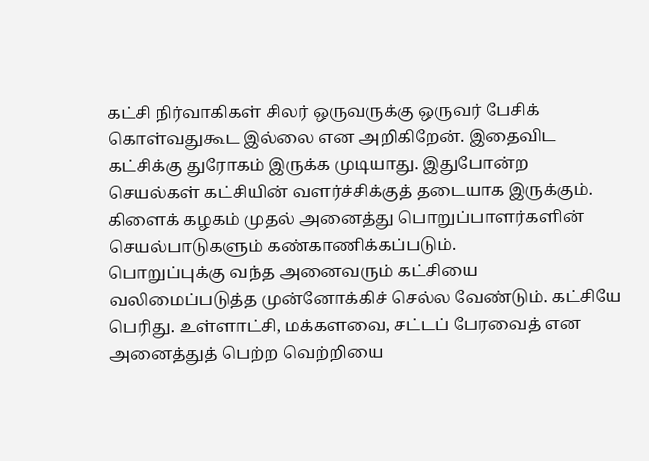கட்சி நிர்வாகிகள் சிலர் ஒருவருக்கு ஒருவர் பேசிக் கொள்வதுகூட இல்லை என அறிகிறேன். இதைவிட கட்சிக்கு துரோகம் இருக்க முடியாது. இதுபோன்ற செயல்கள் கட்சியின் வளர்ச்சிக்குத் தடையாக இருக்கும். கிளைக் கழகம் முதல் அனைத்து பொறுப்பாளர்களின் செயல்பாடுகளும் கண்காணிக்கப்படும்.
பொறுப்புக்கு வந்த அனைவரும் கட்சியை வலிமைப்படுத்த முன்னோக்கிச் செல்ல வேண்டும். கட்சியே பெரிது. உள்ளாட்சி, மக்களவை, சட்டப் பேரவைத் என அனைத்துத் பெற்ற வெற்றியை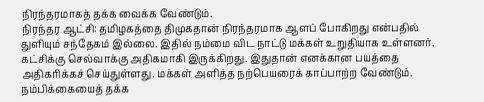நிரந்தரமாகத் தக்க வைக்க வேண்டும்.
நிரந்தர ஆட்சி: தமிழகத்தை திமுகதான் நிரந்தரமாக ஆளப் போகிறது என்பதில் துளியும் சந்தேகம் இல்லை. இதில் நம்மை விட நாட்டு மக்கள் உறுதியாக உள்ளனர். கட்சிக்கு செல்வாக்கு அதிகமாகி இருக்கிறது. இதுதான் எனக்கான பயத்தை அதிகரிக்கச் செய்துள்ளது. மக்கள் அளித்த நற்பெயரைக் காப்பாற்ற வேண்டும். நம்பிக்கையைத் தக்க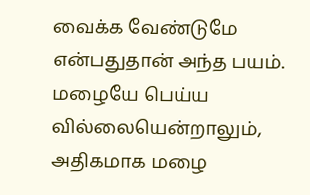வைக்க வேண்டுமே என்பதுதான் அந்த பயம்.
மழையே பெய்ய வில்லையென்றாலும், அதிகமாக மழை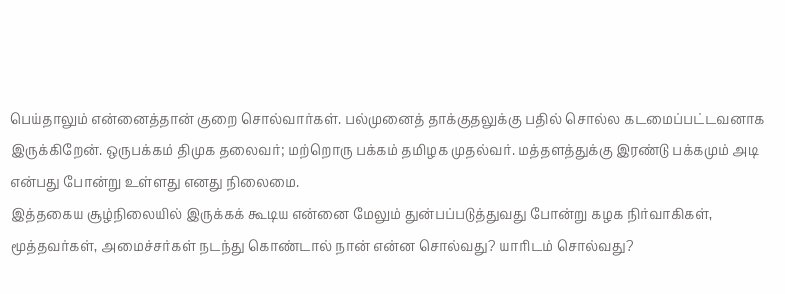பெய்தாலும் என்னைத்தான் குறை சொல்வார்கள். பல்முனைத் தாக்குதலுக்கு பதில் சொல்ல கடமைப்பட்டவனாக இருக்கிறேன். ஒருபக்கம் திமுக தலைவர்; மற்றொரு பக்கம் தமிழக முதல்வர். மத்தளத்துக்கு இரண்டு பக்கமும் அடி என்பது போன்று உள்ளது எனது நிலைமை.
இத்தகைய சூழ்நிலையில் இருக்கக் கூடிய என்னை மேலும் துன்பப்படுத்துவது போன்று கழக நிர்வாகிகள், மூத்தவர்கள், அமைச்சர்கள் நடந்து கொண்டால் நான் என்ன சொல்வது? யாரிடம் சொல்வது?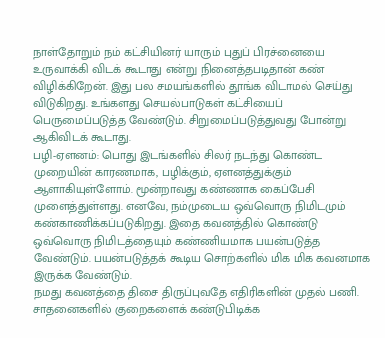நாள்தோறும் நம் கட்சியினர் யாரும் புதுப் பிரச்னையை உருவாக்கி விடக் கூடாது என்று நினைத்தபடிதான் கண் விழிக்கிறேன். இது பல சமயங்களில் தூங்க விடாமல் செய்து விடுகிறது. உங்களது செயல்பாடுகள் கட்சியைப் பெருமைப்படுத்த வேண்டும். சிறுமைப்படுத்துவது போன்று ஆகிவிடக் கூடாது.
பழி-ஏளனம்: பொது இடங்களில் சிலர் நடந்து கொண்ட முறையின் காரணமாக, பழிக்கும், ஏளனத்துக்கும் ஆளாகியுள்ளோம். மூன்றாவது கண்ணாக கைப்பேசி முளைத்துள்ளது. எனவே, நம்முடைய ஒவ்வொரு நிமிடமும் கண்காணிக்கப்படுகிறது. இதை கவனத்தில் கொண்டு ஒவ்வொரு நிமிடத்தையும் கண்ணியமாக பயன்படுத்த வேண்டும். பயன்படுத்தக் கூடிய சொற்களில் மிக மிக கவனமாக இருக்க வேண்டும்.
நமது கவனத்தை திசை திருப்புவதே எதிரிகளின் முதல் பணி. சாதனைகளில் குறைகளைக் கண்டுபிடிக்க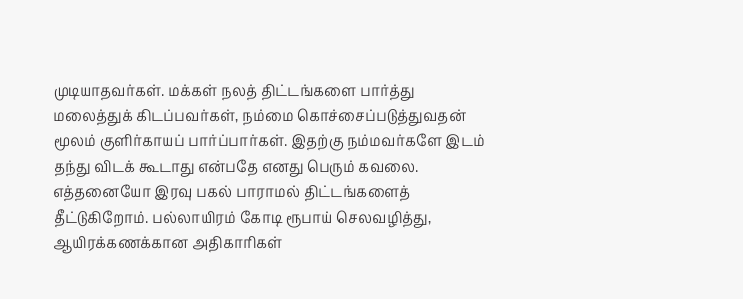முடியாதவர்கள். மக்கள் நலத் திட்டங்களை பார்த்து மலைத்துக் கிடப்பவர்கள், நம்மை கொச்சைப்படுத்துவதன் மூலம் குளிர்காயப் பார்ப்பார்கள். இதற்கு நம்மவர்களே இடம் தந்து விடக் கூடாது என்பதே எனது பெரும் கவலை.
எத்தனையோ இரவு பகல் பாராமல் திட்டங்களைத் தீட்டுகிறோம். பல்லாயிரம் கோடி ரூபாய் செலவழித்து, ஆயிரக்கணக்கான அதிகாரிகள்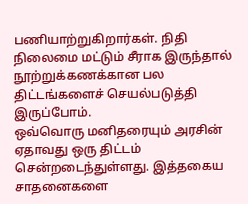பணியாற்றுகிறார்கள். நிதி நிலைமை மட்டும் சீராக இருந்தால் நூற்றுக்கணக்கான பல திட்டங்களைச் செயல்படுத்தி இருப்போம்.
ஒவ்வொரு மனிதரையும் அரசின் ஏதாவது ஒரு திட்டம் சென்றடைந்துள்ளது. இத்தகைய சாதனைகளை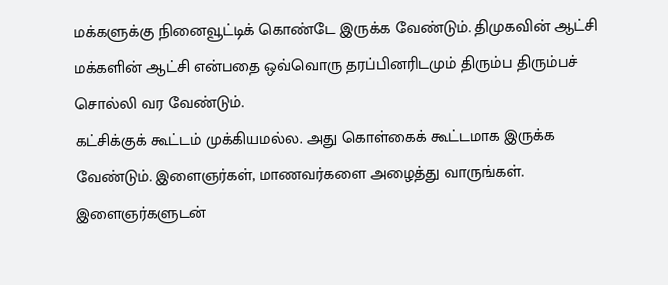மக்களுக்கு நினைவூட்டிக் கொண்டே இருக்க வேண்டும். திமுகவின் ஆட்சி மக்களின் ஆட்சி என்பதை ஒவ்வொரு தரப்பினரிடமும் திரும்ப திரும்பச் சொல்லி வர வேண்டும்.
கட்சிக்குக் கூட்டம் முக்கியமல்ல. அது கொள்கைக் கூட்டமாக இருக்க வேண்டும். இளைஞர்கள், மாணவர்களை அழைத்து வாருங்கள். இளைஞர்களுடன்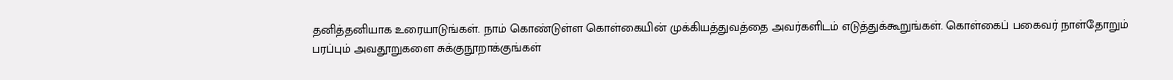தனித்தனியாக உரையாடுங்கள். நாம் கொண்டுள்ள கொள்கையின் முக்கியத்துவத்தை அவர்களிடம் எடுத்துக்கூறுங்கள். கொள்கைப் பகைவர் நாள்தோறும் பரப்பும் அவதூறுகளை சுக்குநூறாக்குங்கள்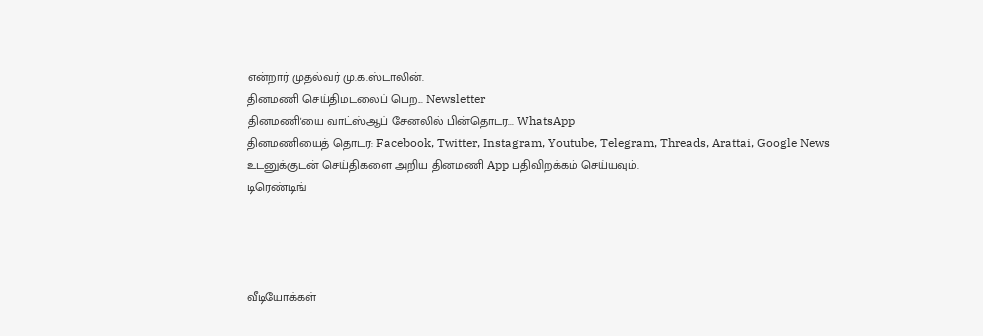என்றார் முதல்வர் மு.க.ஸ்டாலின்.
தினமணி செய்திமடலைப் பெற... Newsletter
தினமணி'யை வாட்ஸ்ஆப் சேனலில் பின்தொடர... WhatsApp
தினமணியைத் தொடர: Facebook, Twitter, Instagram, Youtube, Telegram, Threads, Arattai, Google News
உடனுக்குடன் செய்திகளை அறிய தினமணி App பதிவிறக்கம் செய்யவும்.
டிரெண்டிங்




வீடியோக்கள்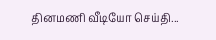தினமணி வீடியோ செய்தி...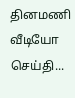தினமணி வீடியோ செய்தி...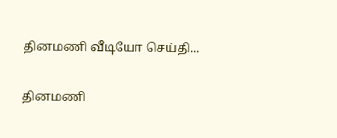தினமணி வீடியோ செய்தி...

தினமணி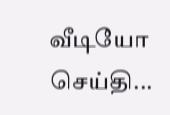வீடியோ செய்தி...